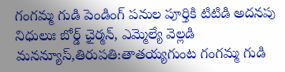గంగమ్మ గుడి పెండింగ్ పనుల పూర్తికి టిటిడి అదనపు నిధులుః బోర్డ్ ఛైర్మన్, ఎమ్మెల్యే వెల్లడి
మనన్యూస్,తిరుపతి:తాతయ్యగుంట గంగమ్మ గుడి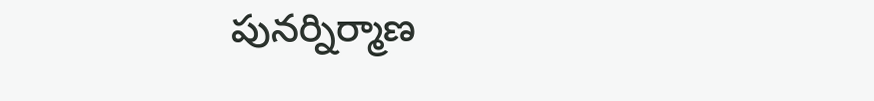పునర్నిర్మాణ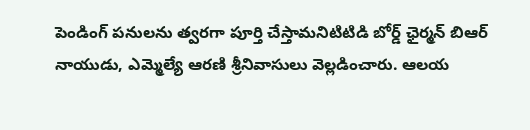పెండింగ్ పనులను త్వరగా పూర్తి చేస్తామనిటిటిడి బోర్డ్ ఛైర్మన్ బిఆర్ నాయుడు, ఎమ్మెల్యే ఆరణి శ్రీనివాసులు వెల్లడించారు. ఆలయ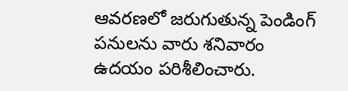ఆవరణలో జరుగుతున్న పెండింగ్ పనులను వారు శనివారం ఉదయం పరిశీలించారు.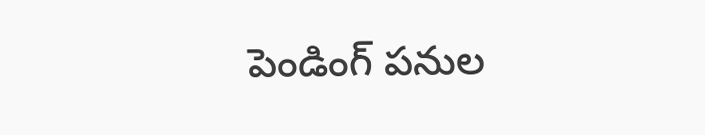పెండింగ్ పనుల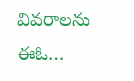వివరాలను ఈఓ…